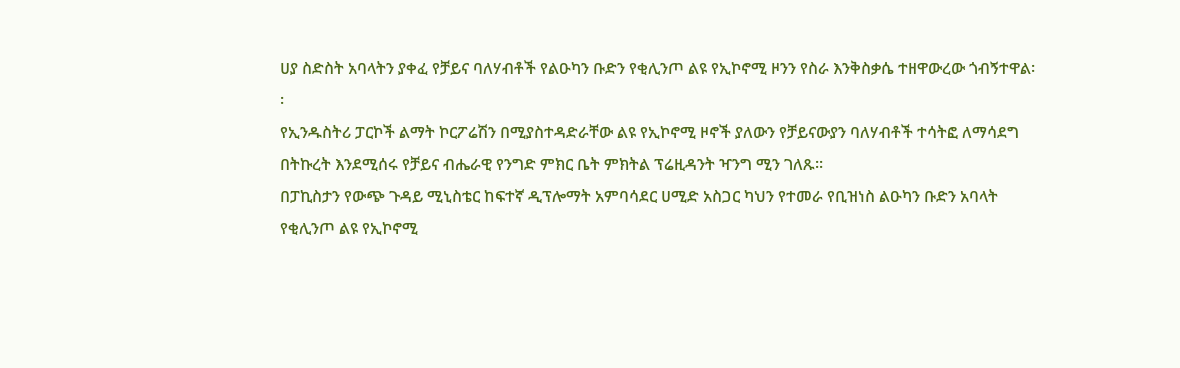ሀያ ስድስት አባላትን ያቀፈ የቻይና ባለሃብቶች የልዑካን ቡድን የቂሊንጦ ልዩ የኢኮኖሚ ዞንን የስራ እንቅስቃሴ ተዘዋውረው ጎብኝተዋል፡፡
የኢንዱስትሪ ፓርኮች ልማት ኮርፖሬሽን በሚያስተዳድራቸው ልዩ የኢኮኖሚ ዞኖች ያለውን የቻይናውያን ባለሃብቶች ተሳትፎ ለማሳደግ በትኩረት እንደሚሰሩ የቻይና ብሔራዊ የንግድ ምክር ቤት ምክትል ፕሬዚዳንት ዣንግ ሚን ገለጹ፡፡
በፓኪስታን የውጭ ጉዳይ ሚኒስቴር ከፍተኛ ዲፕሎማት አምባሳደር ሀሚድ አስጋር ካህን የተመራ የቢዝነስ ልዑካን ቡድን አባላት የቂሊንጦ ልዩ የኢኮኖሚ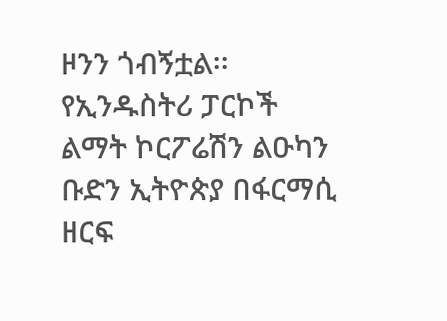ዞንን ጎብኝቷል፡፡
የኢንዱስትሪ ፓርኮች ልማት ኮርፖሬሽን ልዑካን ቡድን ኢትዮጵያ በፋርማሲ ዘርፍ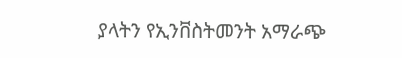ያላትን የኢንቨስትመንት አማራጭ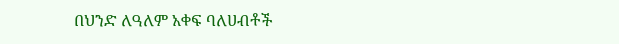በህንድ ለዓለም አቀፍ ባለሀብቶች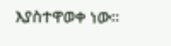እያስተዋወቀ ነው፡፡